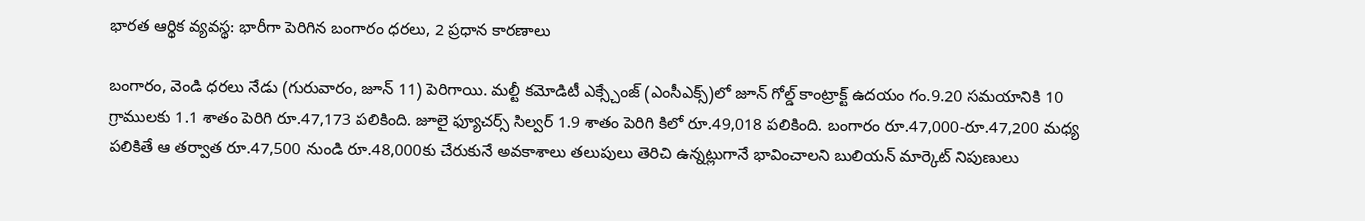భారత ఆర్థిక వ్యవస్థ: భారీగా పెరిగిన బంగారం ధరలు, 2 ప్రధాన కారణాలు

బంగారం, వెండి ధరలు నేడు (గురువారం, జూన్ 11) పెరిగాయి. మల్టీ కమోడిటీ ఎక్స్చేంజ్ (ఎంసీఎక్స్)లో జూన్ గోల్డ్ కాంట్రాక్ట్ ఉదయం గం.9.20 సమయానికి 10 గ్రాములకు 1.1 శాతం పెరిగి రూ.47,173 పలికింది. జూలై ఫ్యూచర్స్ సిల్వర్ 1.9 శాతం పెరిగి కిలో రూ.49,018 పలికింది. బంగారం రూ.47,000-రూ.47,200 మధ్య పలికితే ఆ తర్వాత రూ.47,500 నుండి రూ.48,000కు చేరుకునే అవకాశాలు తలుపులు తెరిచి ఉన్నట్లుగానే భావించాలని బులియన్ మార్కెట్ నిపుణులు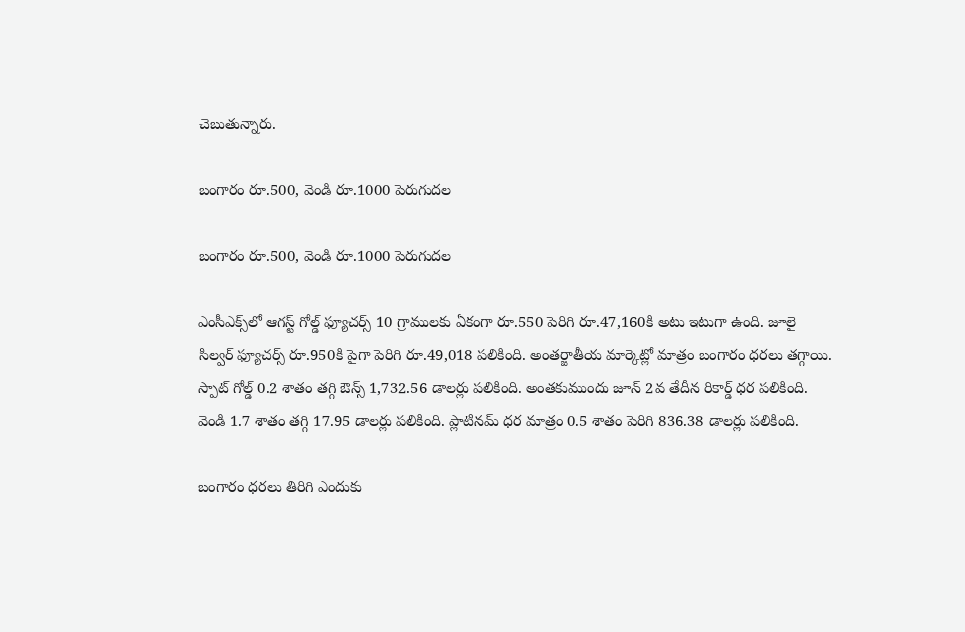చెబుతున్నారు.

బంగారం రూ.500, వెండి రూ.1000 పెరుగుదల

బంగారం రూ.500, వెండి రూ.1000 పెరుగుదల

ఎంసీఎక్స్‌లో ఆగస్ట్ గోల్డ్ ఫ్యూచర్స్ 10 గ్రాములకు ఏకంగా రూ.550 పెరిగి రూ.47,160కి అటు ఇటుగా ఉంది. జూలై సిల్వర్ ఫ్యూచర్స్ రూ.950కి పైగా పెరిగి రూ.49,018 పలికింది. అంతర్జాతీయ మార్కెట్లో మాత్రం బంగారం ధరలు తగ్గాయి. స్పాట్ గోల్డ్ 0.2 శాతం తగ్గి ఔన్స్ 1,732.56 డాలర్లు పలికింది. అంతకుముందు జూన్ 2వ తేదీన రికార్డ్ ధర పలికింది. వెండి 1.7 శాతం తగ్గి 17.95 డాలర్లు పలికింది. ప్లాటినమ్ ధర మాత్రం 0.5 శాతం పెరిగి 836.38 డాలర్లు పలికింది.

బంగారం ధరలు తిరిగి ఎందుకు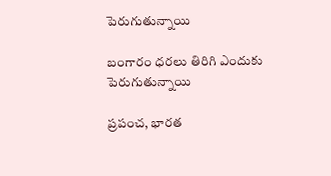పెరుగుతున్నాయి

బంగారం ధరలు తిరిగి ఎందుకు పెరుగుతున్నాయి

ప్రపంచ, భారత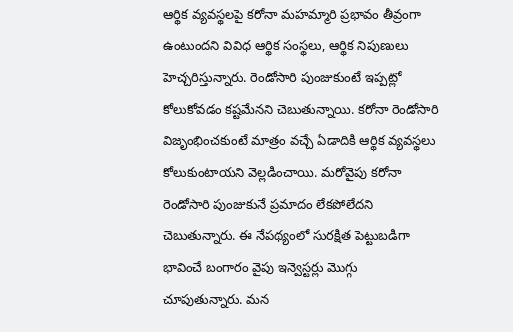ఆర్థిక వ్యవస్థలపై కరోనా మహమ్మారి ప్రభావం తీవ్రంగా ఉంటుందని వివిధ ఆర్థిక సంస్థలు, ఆర్థిక నిపుణులు హెచ్చరిస్తున్నారు. రెండోసారి పుంజుకుంటే ఇప్పట్లో కోలుకోవడం కష్టమేనని చెబుతున్నాయి. కరోనా రెండోసారి విజృంభించకుంటే మాత్రం వచ్చే ఏడాదికి ఆర్థిక వ్యవస్థలు కోలుకుంటాయని వెల్లడించాయి. మరోవైపు కరోనా రెండోసారి పుంజుకునే ప్రమాదం లేకపోలేదని చెబుతున్నారు. ఈ నేపథ్యంలో సురక్షిత పెట్టుబడిగా భావించే బంగారం వైపు ఇన్వెస్టర్లు మొగ్గు చూపుతున్నారు. మన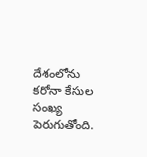దేశంలోను కరోనా కేసుల సంఖ్య పెరుగుతోంది.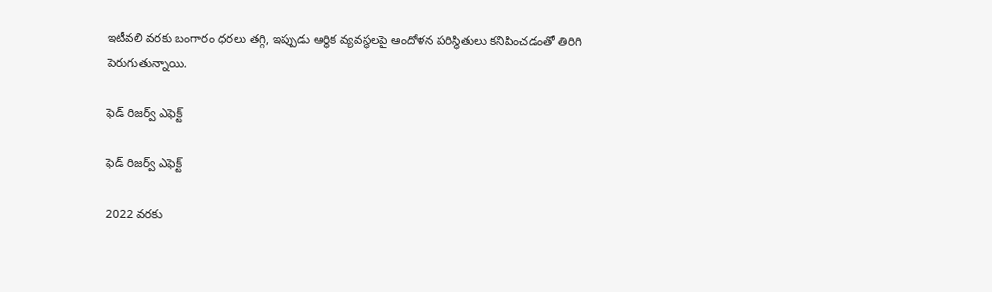ఇటీవలి వరకు బంగారం ధరలు తగ్గి, ఇప్పుడు ఆర్థిక వ్యవస్థలపై ఆందోళన పరిస్థితులు కనిపించడంతో తిరిగి పెరుగుతున్నాయి.

ఫెడ్ రిజర్వ్ ఎఫెక్ట్

ఫెడ్ రిజర్వ్ ఎఫెక్ట్

2022 వరకు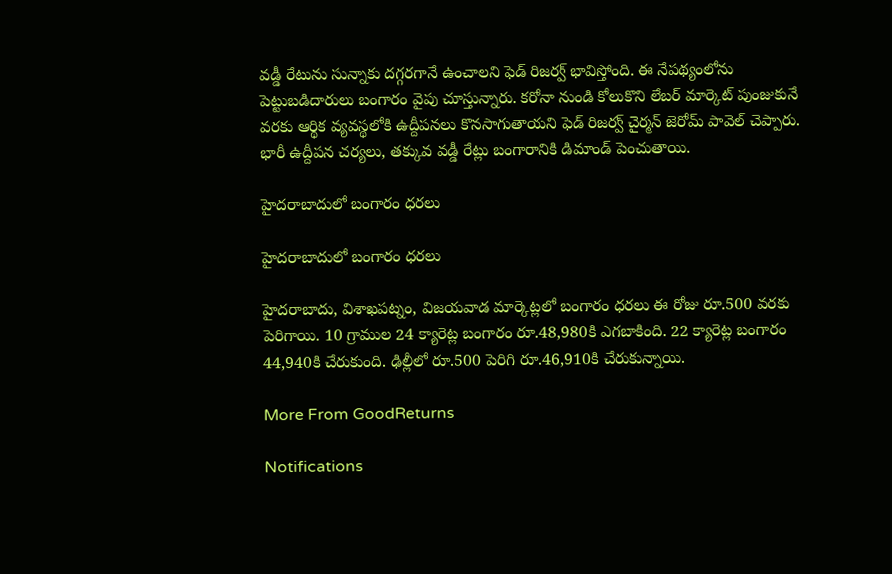వడ్డీ రేటును సున్నాకు దగ్గరగానే ఉంచాలని ఫెడ్ రిజర్వ్ భావిస్తోంది. ఈ నేపథ్యంలోను పెట్టుబడిదారులు బంగారం వైపు చూస్తున్నారు. కరోనా నుండి కోలుకొని లేబర్ మార్కెట్ పుంజుకునే వరకు ఆర్థిక వ్యవస్థలోకి ఉద్దీపనలు కొనసాగుతాయని ఫెడ్ రిజర్వ్ చైర్మన్ జెరోమ్ పావెల్ చెప్పారు. భారీ ఉద్దీపన చర్యలు, తక్కువ వడ్డీ రేట్లు బంగారానికి డిమాండ్ పెంచుతాయి.

హైదరాబాదులో బంగారం ధరలు

హైదరాబాదులో బంగారం ధరలు

హైదరాబాదు, విశాఖపట్నం, విజయవాడ మార్కెట్లలో బంగారం ధరలు ఈ రోజు రూ.500 వరకు పెరిగాయి. 10 గ్రాముల 24 క్యారెట్ల బంగారం రూ.48,980కి ఎగబాకింది. 22 క్యారెట్ల బంగారం 44,940కి చేరుకుంది. ఢిల్లీలో రూ.500 పెరిగి రూ.46,910కి చేరుకున్నాయి.

More From GoodReturns

Notifications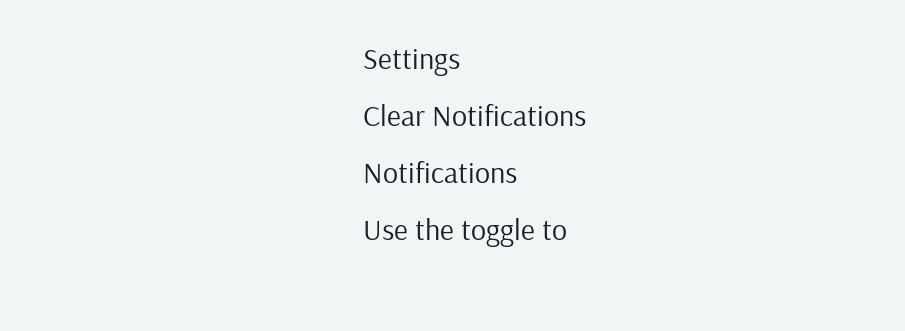Settings
Clear Notifications
Notifications
Use the toggle to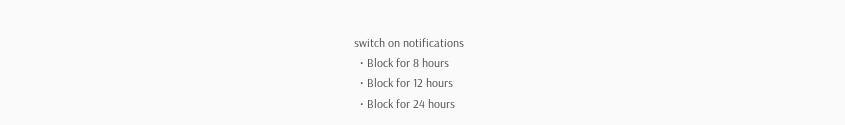switch on notifications
  • Block for 8 hours
  • Block for 12 hours
  • Block for 24 hours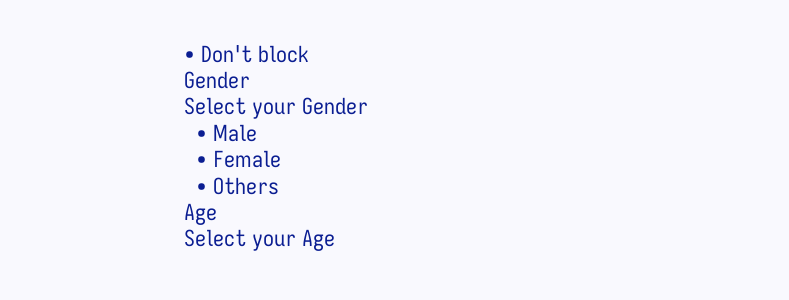• Don't block
Gender
Select your Gender
  • Male
  • Female
  • Others
Age
Select your Age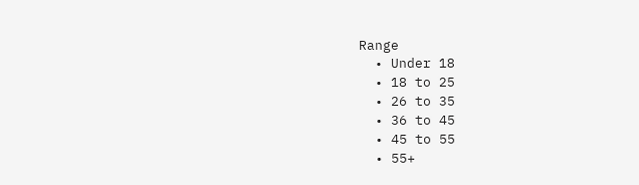Range
  • Under 18
  • 18 to 25
  • 26 to 35
  • 36 to 45
  • 45 to 55
  • 55+